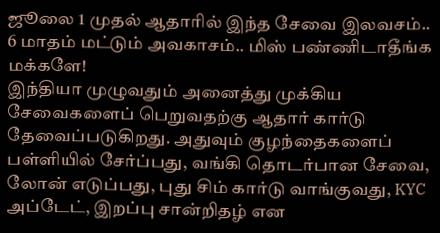ஜூலை 1 முதல் ஆதாரில் இந்த சேவை இலவசம்.. 6 மாதம் மட்டும் அவகாசம்.. மிஸ் பண்ணிடாதீங்க மக்களே!
இந்தியா முழுவதும் அனைத்து முக்கிய சேவைகளைப் பெறுவதற்கு ஆதார் கார்டு தேவைப்படுகிறது. அதுவும் குழந்தைகளைப் பள்ளியில் சேர்ப்பது, வங்கி தொடர்பான சேவை, லோன் எடுப்பது, புது சிம் கார்டு வாங்குவது, KYC அப்டேட், இறப்பு சான்றிதழ் என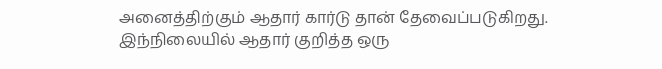அனைத்திற்கும் ஆதார் கார்டு தான் தேவைப்படுகிறது.
இந்நிலையில் ஆதார் குறித்த ஒரு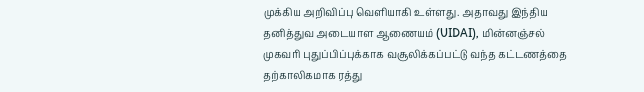முக்கிய அறிவிப்பு வெளியாகி உள்ளது. அதாவது இந்திய தனித்துவ அடையாள ஆணையம் (UIDAI), மின்னஞ்சல் முகவரி புதுப்பிப்புக்காக வசூலிக்கப்பட்டு வந்த கட்டணத்தை தற்காலிகமாக ரத்து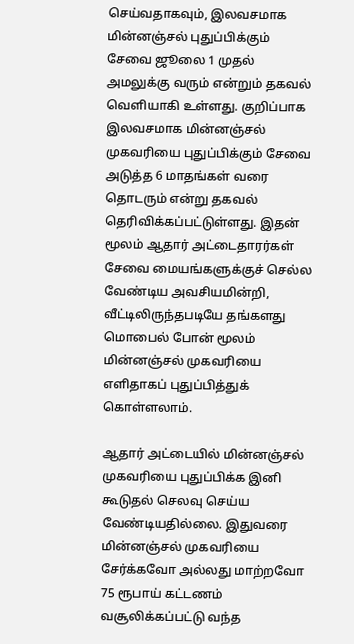செய்வதாகவும், இலவசமாக மின்னஞ்சல் புதுப்பிக்கும் சேவை ஜூலை 1 முதல் அமலுக்கு வரும் என்றும் தகவல் வெளியாகி உள்ளது. குறிப்பாக இலவசமாக மின்னஞ்சல் முகவரியை புதுப்பிக்கும் சேவை அடுத்த 6 மாதங்கள் வரை தொடரும் என்று தகவல் தெரிவிக்கப்பட்டுள்ளது. இதன் மூலம் ஆதார் அட்டைதாரர்கள் சேவை மையங்களுக்குச் செல்ல வேண்டிய அவசியமின்றி, வீட்டிலிருந்தபடியே தங்களது மொபைல் போன் மூலம் மின்னஞ்சல் முகவரியை எளிதாகப் புதுப்பித்துக் கொள்ளலாம்.

ஆதார் அட்டையில் மின்னஞ்சல் முகவரியை புதுப்பிக்க இனி கூடுதல் செலவு செய்ய வேண்டியதில்லை. இதுவரை மின்னஞ்சல் முகவரியை சேர்க்கவோ அல்லது மாற்றவோ 75 ரூபாய் கட்டணம் வசூலிக்கப்பட்டு வந்த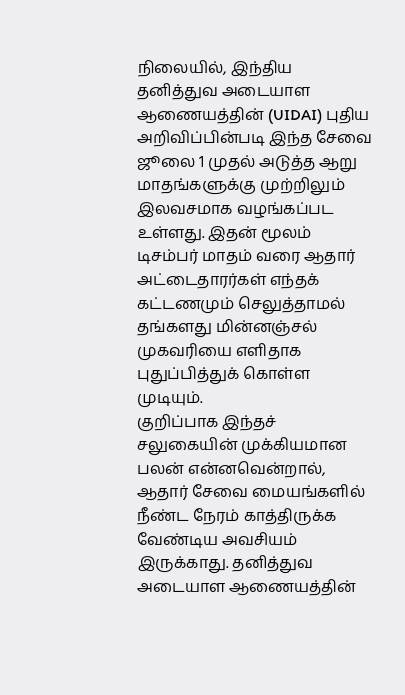நிலையில், இந்திய தனித்துவ அடையாள ஆணையத்தின் (UIDAI) புதிய அறிவிப்பின்படி இந்த சேவை ஜூலை 1 முதல் அடுத்த ஆறு மாதங்களுக்கு முற்றிலும் இலவசமாக வழங்கப்பட உள்ளது. இதன் மூலம் டிசம்பர் மாதம் வரை ஆதார் அட்டைதாரர்கள் எந்தக் கட்டணமும் செலுத்தாமல் தங்களது மின்னஞ்சல் முகவரியை எளிதாக புதுப்பித்துக் கொள்ள முடியும்.
குறிப்பாக இந்தச் சலுகையின் முக்கியமான பலன் என்னவென்றால், ஆதார் சேவை மையங்களில் நீண்ட நேரம் காத்திருக்க வேண்டிய அவசியம் இருக்காது. தனித்துவ அடையாள ஆணையத்தின்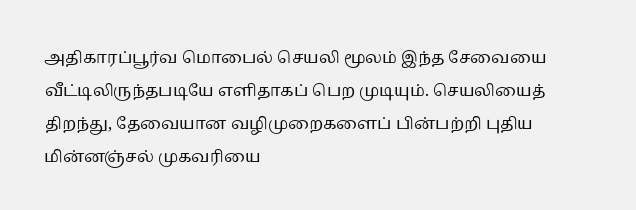அதிகாரப்பூர்வ மொபைல் செயலி மூலம் இந்த சேவையை வீட்டிலிருந்தபடியே எளிதாகப் பெற முடியும். செயலியைத் திறந்து, தேவையான வழிமுறைகளைப் பின்பற்றி புதிய மின்னஞ்சல் முகவரியை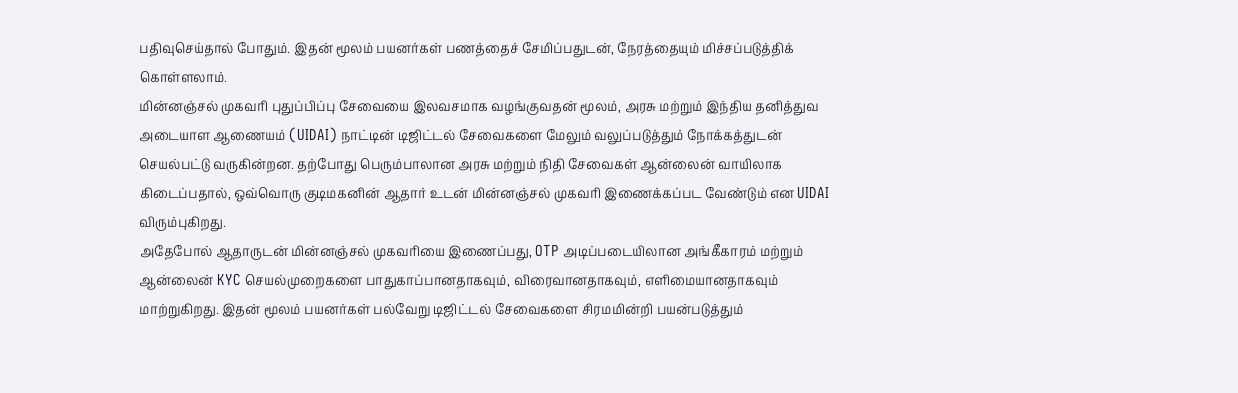பதிவுசெய்தால் போதும். இதன் மூலம் பயனர்கள் பணத்தைச் சேமிப்பதுடன், நேரத்தையும் மிச்சப்படுத்திக் கொள்ளலாம்.
மின்னஞ்சல் முகவரி புதுப்பிப்பு சேவையை இலவசமாக வழங்குவதன் மூலம், அரசு மற்றும் இந்திய தனித்துவ அடையாள ஆணையம் (UIDAI) நாட்டின் டிஜிட்டல் சேவைகளை மேலும் வலுப்படுத்தும் நோக்கத்துடன் செயல்பட்டு வருகின்றன. தற்போது பெரும்பாலான அரசு மற்றும் நிதி சேவைகள் ஆன்லைன் வாயிலாக கிடைப்பதால், ஒவ்வொரு குடிமகனின் ஆதார் உடன் மின்னஞ்சல் முகவரி இணைக்கப்பட வேண்டும் என UIDAI விரும்புகிறது.
அதேபோல் ஆதாருடன் மின்னஞ்சல் முகவரியை இணைப்பது, OTP அடிப்படையிலான அங்கீகாரம் மற்றும் ஆன்லைன் KYC செயல்முறைகளை பாதுகாப்பானதாகவும், விரைவானதாகவும், எளிமையானதாகவும் மாற்றுகிறது. இதன் மூலம் பயனர்கள் பல்வேறு டிஜிட்டல் சேவைகளை சிரமமின்றி பயன்படுத்தும்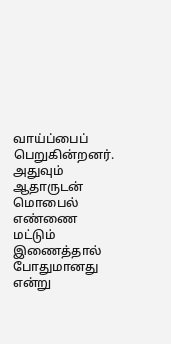வாய்ப்பைப் பெறுகின்றனர்.
அதுவும் ஆதாருடன் மொபைல் எண்ணை மட்டும் இணைத்தால் போதுமானது என்று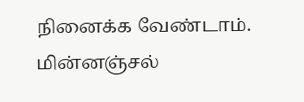நினைக்க வேண்டாம். மின்னஞ்சல்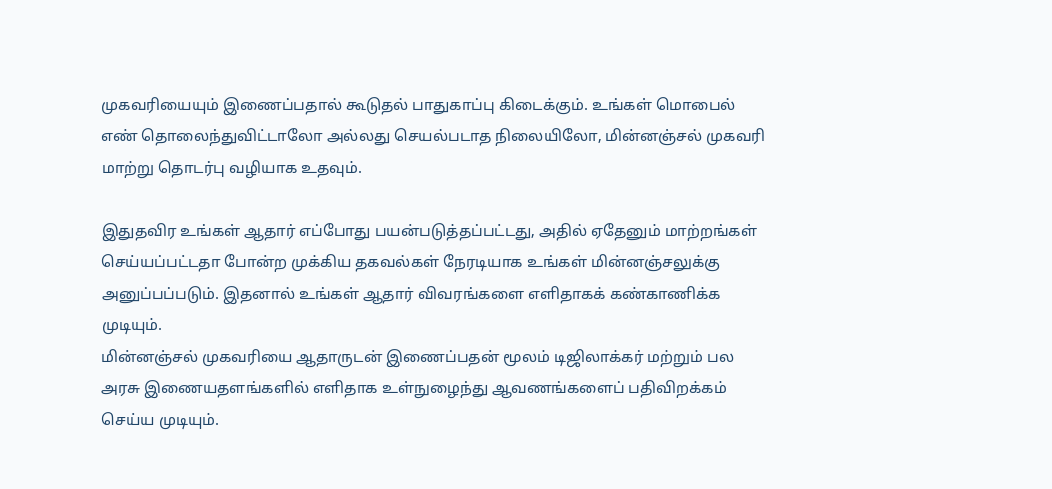முகவரியையும் இணைப்பதால் கூடுதல் பாதுகாப்பு கிடைக்கும். உங்கள் மொபைல் எண் தொலைந்துவிட்டாலோ அல்லது செயல்படாத நிலையிலோ, மின்னஞ்சல் முகவரி மாற்று தொடர்பு வழியாக உதவும்.

இதுதவிர உங்கள் ஆதார் எப்போது பயன்படுத்தப்பட்டது, அதில் ஏதேனும் மாற்றங்கள் செய்யப்பட்டதா போன்ற முக்கிய தகவல்கள் நேரடியாக உங்கள் மின்னஞ்சலுக்கு அனுப்பப்படும். இதனால் உங்கள் ஆதார் விவரங்களை எளிதாகக் கண்காணிக்க முடியும்.
மின்னஞ்சல் முகவரியை ஆதாருடன் இணைப்பதன் மூலம் டிஜிலாக்கர் மற்றும் பல அரசு இணையதளங்களில் எளிதாக உள்நுழைந்து ஆவணங்களைப் பதிவிறக்கம் செய்ய முடியும்.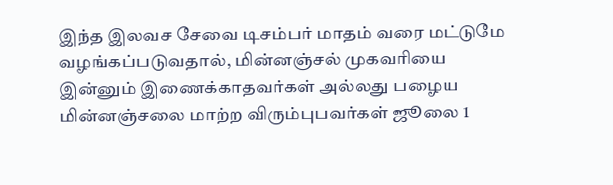இந்த இலவச சேவை டிசம்பர் மாதம் வரை மட்டுமே வழங்கப்படுவதால், மின்னஞ்சல் முகவரியை இன்னும் இணைக்காதவர்கள் அல்லது பழைய மின்னஞ்சலை மாற்ற விரும்புபவர்கள் ஜூலை 1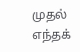முதல் எந்தக்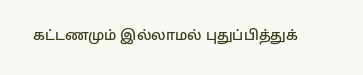கட்டணமும் இல்லாமல் புதுப்பித்துக்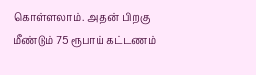கொள்ளலாம். அதன் பிறகு மீண்டும் 75 ரூபாய் கட்டணம்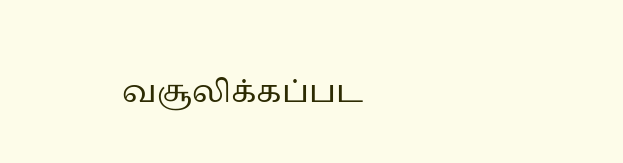வசூலிக்கப்பட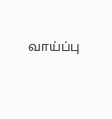வாய்ப்பு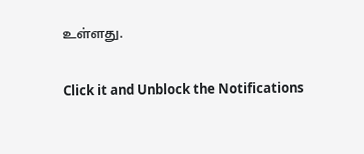உள்ளது.


Click it and Unblock the Notifications